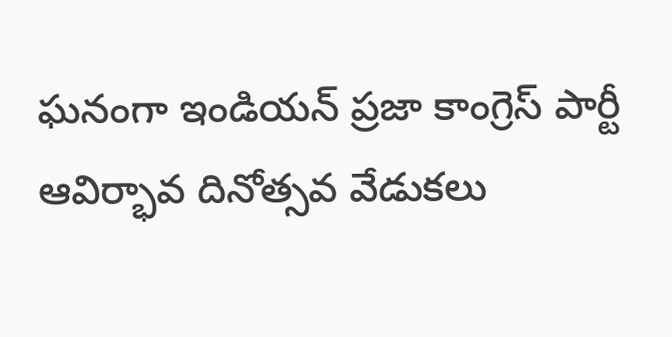ఘనంగా ఇండియన్ ప్రజా కాంగ్రెస్ పార్టీ ఆవిర్భావ దినోత్సవ వేడుకలు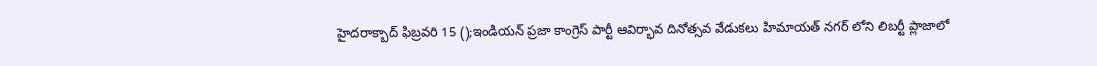హైదరాక్బాద్ ఫిబ్రవరి 15 ();ఇండియన్ ప్రజా కాంగ్రెస్ పార్టీ ఆవిర్భావ దినోత్సవ వేడుకలు హిమాయత్ నగర్ లోని లిబర్టీ ప్లాజాలో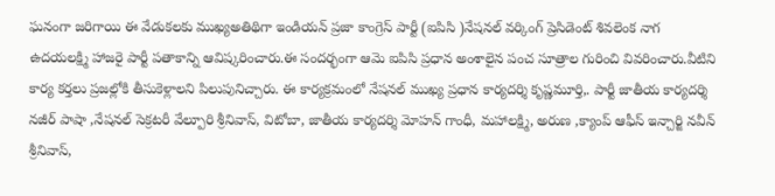ఘనంగా జరిగాయి ఈ వేడుకలకు ముఖ్యఅతిథిగా ఇండియన్ ప్రజా కాంగ్రెస్ పార్టీ (ఐపిసి )నేషనల్ వర్కింగ్ ప్రెసిడెంట్ శివలెంక నాగ ఉదయలక్ష్మి హాజరై పార్టీ పతాకాన్ని ఆవిష్కరించారు.ఈ సందర్భంగా ఆమె ఐపిసి ప్రధాన అంశాలైన పంచ సూత్రాల గురించి వివరించారు.వీటిని కార్య కర్తలు ప్రజల్లోకి తీసుకెళ్లాలని పిలుపునిచ్చారు. ఈ కార్యక్రమంలో నేషనల్ ముఖ్య ప్రధాన కార్యదర్శి కృష్ణమూర్తి,. పార్టీ జాతీయ కార్యదర్శి నజీర్ పాషా ,నేషనల్ సెక్రటరీ వేల్పూరి శ్రీనివాస్, విటోబా, జాతీయ కార్యదర్శి మోహన్ గాంధీ, మహాలక్ష్మి, అరుణ ,క్యాంప్ ఆఫీస్ ఇన్చార్జి నవీన్ శ్రీనివాస్,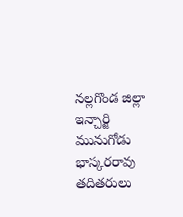నల్లగొండ జిల్లా ఇన్చార్జి మునుగోడు భాస్కరరావు తదితరులు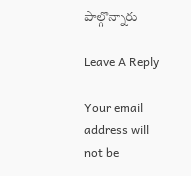పాల్గొన్నారు

Leave A Reply

Your email address will not be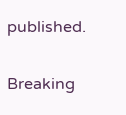published.

Breaking